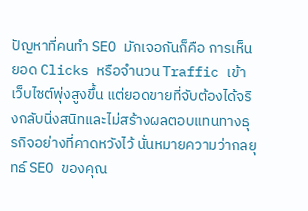ปัญหาที่คนทำ SEO มักเจอกันก็คือ การเห็นยอด Clicks หรือจำนวน Traffic เข้าเว็บไซต์พุ่งสูงขึ้น แต่ยอดขายที่จับต้องได้จริงกลับนิ่งสนิทและไม่สร้างผลตอบแทนทางธุรกิจอย่างที่คาดหวังไว้ นั่นหมายความว่ากลยุทธ์ SEO ของคุณ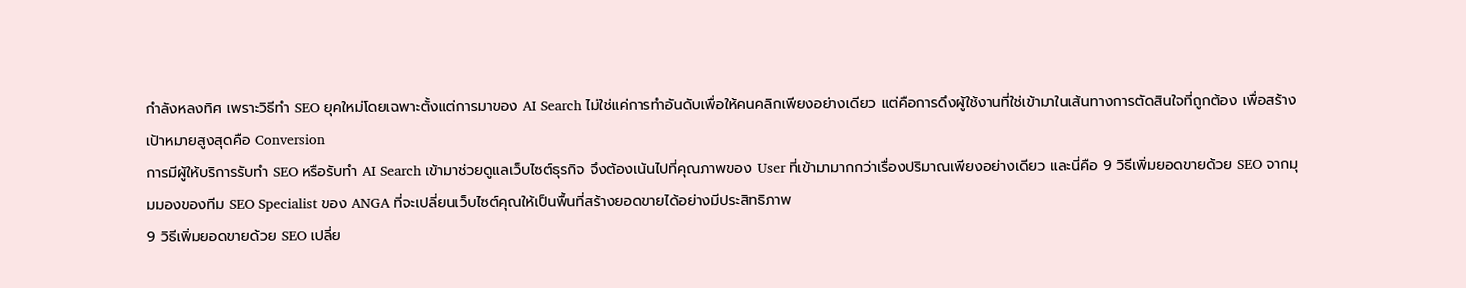กำลังหลงทิศ เพราะวิธีทำ SEO ยุคใหม่โดยเฉพาะตั้งแต่การมาของ AI Search ไม่ใช่แค่การทำอันดับเพื่อให้คนคลิกเพียงอย่างเดียว แต่คือการดึงผู้ใช้งานที่ใช่เข้ามาในเส้นทางการตัดสินใจที่ถูกต้อง เพื่อสร้างเป้าหมายสูงสุดคือ Conversion
การมีผู้ให้บริการรับทำ SEO หรือรับทำ AI Search เข้ามาช่วยดูแลเว็บไซต์ธุรกิจ จึงต้องเน้นไปที่คุณภาพของ User ที่เข้ามามากกว่าเรื่องปริมาณเพียงอย่างเดียว และนี่คือ 9 วิธีเพิ่มยอดขายด้วย SEO จากมุมมองของทีม SEO Specialist ของ ANGA ที่จะเปลี่ยนเว็บไซต์คุณให้เป็นพื้นที่สร้างยอดขายได้อย่างมีประสิทธิภาพ
9 วิธีเพิ่มยอดขายด้วย SEO เปลี่ย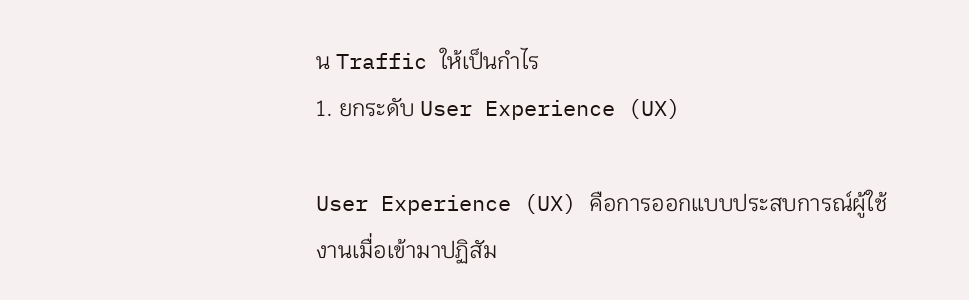น Traffic ให้เป็นกำไร
1. ยกระดับ User Experience (UX)

User Experience (UX) คือการออกแบบประสบการณ์ผู้ใช้งานเมื่อเข้ามาปฏิสัม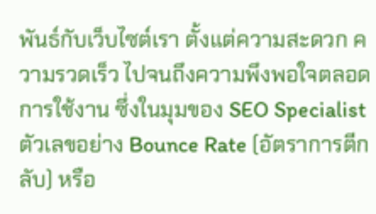พันธ์กับเว็บไซต์เรา ตั้งแต่ความสะดวก ความรวดเร็ว ไปจนถึงความพึงพอใจตลอดการใช้งาน ซึ่งในมุมของ SEO Specialist ตัวเลขอย่าง Bounce Rate (อัตราการตีกลับ) หรือ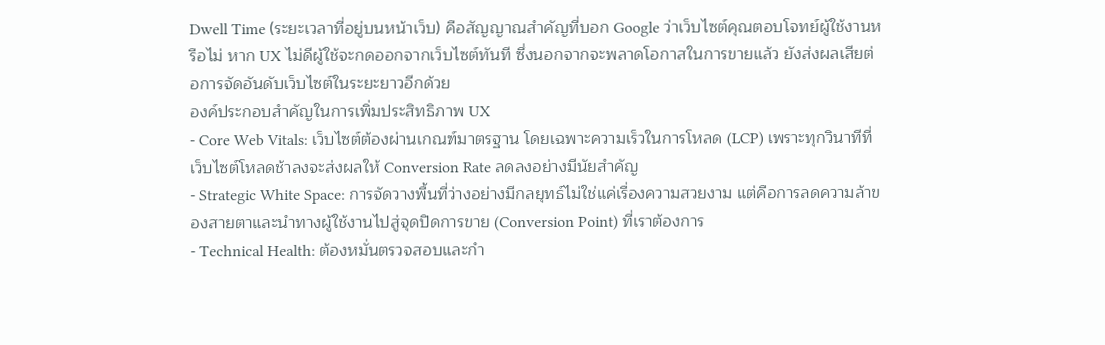Dwell Time (ระยะเวลาที่อยู่บนหน้าเว็บ) คือสัญญาณสำคัญที่บอก Google ว่าเว็บไซต์คุณตอบโจทย์ผู้ใช้งานหรือไม่ หาก UX ไม่ดีผู้ใช้จะกดออกจากเว็บไซต์ทันที ซึ่งนอกจากจะพลาดโอกาสในการขายแล้ว ยังส่งผลเสียต่อการจัดอันดับเว็บไซต์ในระยะยาวอีกด้วย
องค์ประกอบสำคัญในการเพิ่มประสิทธิภาพ UX
- Core Web Vitals: เว็บไซต์ต้องผ่านเกณฑ์มาตรฐาน โดยเฉพาะความเร็วในการโหลด (LCP) เพราะทุกวินาทีที่เว็บไซต์โหลดช้าลงจะส่งผลให้ Conversion Rate ลดลงอย่างมีนัยสำคัญ
- Strategic White Space: การจัดวางพื้นที่ว่างอย่างมีกลยุทธ์ไม่ใช่แค่เรื่องความสวยงาม แต่คือการลดความล้าของสายตาและนำทางผู้ใช้งานไปสู่จุดปิดการขาย (Conversion Point) ที่เราต้องการ
- Technical Health: ต้องหมั่นตรวจสอบและกำ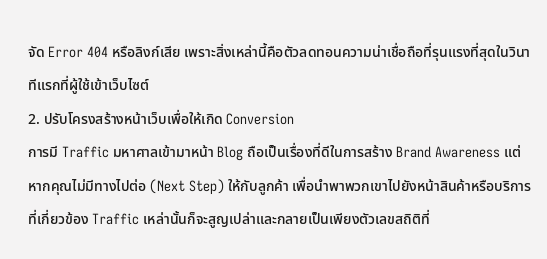จัด Error 404 หรือลิงก์เสีย เพราะสิ่งเหล่านี้คือตัวลดทอนความน่าเชื่อถือที่รุนแรงที่สุดในวินาทีแรกที่ผู้ใช้เข้าเว็บไซต์
2. ปรับโครงสร้างหน้าเว็บเพื่อให้เกิด Conversion
การมี Traffic มหาศาลเข้ามาหน้า Blog ถือเป็นเรื่องที่ดีในการสร้าง Brand Awareness แต่หากคุณไม่มีทางไปต่อ (Next Step) ให้กับลูกค้า เพื่อนำพาพวกเขาไปยังหน้าสินค้าหรือบริการที่เกี่ยวข้อง Traffic เหล่านั้นก็จะสูญเปล่าและกลายเป็นเพียงตัวเลขสถิติที่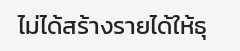ไม่ได้สร้างรายได้ให้ธุ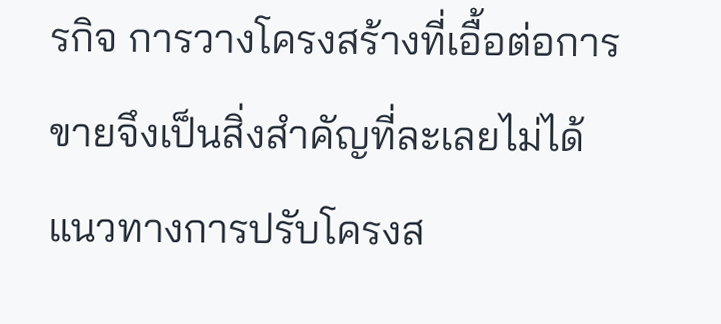รกิจ การวางโครงสร้างที่เอื้อต่อการขายจึงเป็นสิ่งสำคัญที่ละเลยไม่ได้
แนวทางการปรับโครงส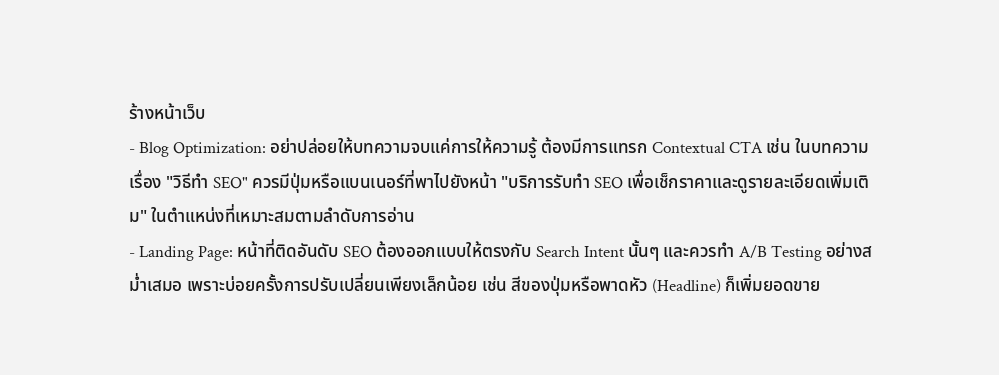ร้างหน้าเว็บ
- Blog Optimization: อย่าปล่อยให้บทความจบแค่การให้ความรู้ ต้องมีการแทรก Contextual CTA เช่น ในบทความเรื่อง "วิธีทำ SEO" ควรมีปุ่มหรือแบนเนอร์ที่พาไปยังหน้า "บริการรับทำ SEO เพื่อเช็กราคาและดูรายละเอียดเพิ่มเติม" ในตำแหน่งที่เหมาะสมตามลำดับการอ่าน
- Landing Page: หน้าที่ติดอันดับ SEO ต้องออกแบบให้ตรงกับ Search Intent นั้นๆ และควรทำ A/B Testing อย่างสม่ำเสมอ เพราะบ่อยครั้งการปรับเปลี่ยนเพียงเล็กน้อย เช่น สีของปุ่มหรือพาดหัว (Headline) ก็เพิ่มยอดขาย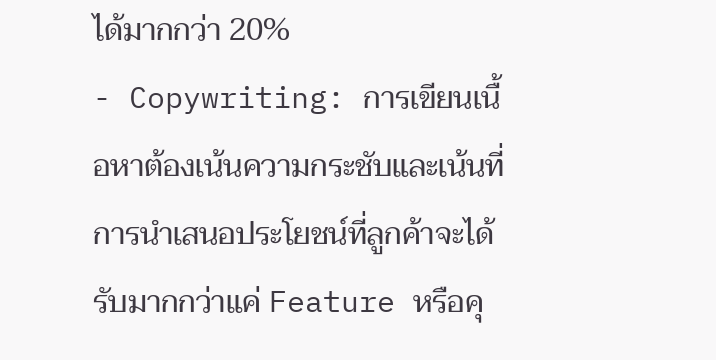ได้มากกว่า 20%
- Copywriting: การเขียนเนื้อหาต้องเน้นความกระชับและเน้นที่การนำเสนอประโยชน์ที่ลูกค้าจะได้รับมากกว่าแค่ Feature หรือคุ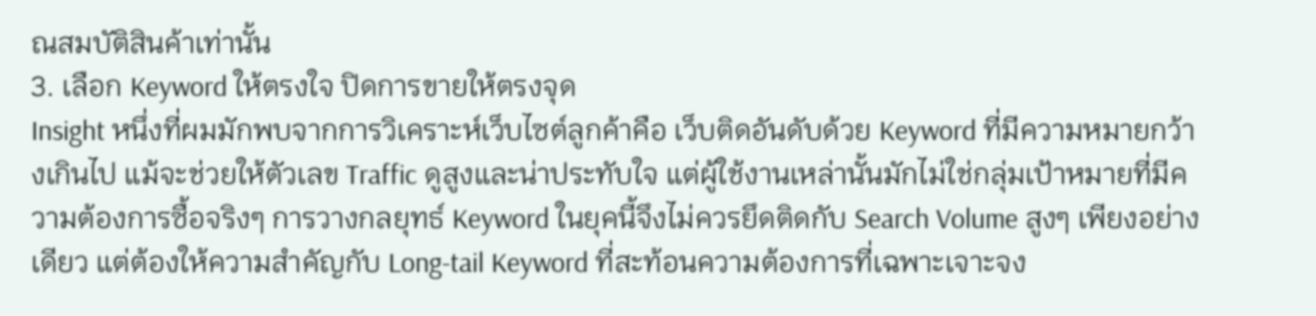ณสมบัติสินค้าเท่านั้น
3. เลือก Keyword ให้ตรงใจ ปิดการขายให้ตรงจุด
Insight หนึ่งที่ผมมักพบจากการวิเคราะห์เว็บไซต์ลูกค้าคือ เว็บติดอันดับด้วย Keyword ที่มีความหมายกว้างเกินไป แม้จะช่วยให้ตัวเลข Traffic ดูสูงและน่าประทับใจ แต่ผู้ใช้งานเหล่านั้นมักไม่ใช่กลุ่มเป้าหมายที่มีความต้องการซื้อจริงๆ การวางกลยุทธ์ Keyword ในยุคนี้จึงไม่ควรยึดติดกับ Search Volume สูงๆ เพียงอย่างเดียว แต่ต้องให้ความสำคัญกับ Long-tail Keyword ที่สะท้อนความต้องการที่เฉพาะเจาะจง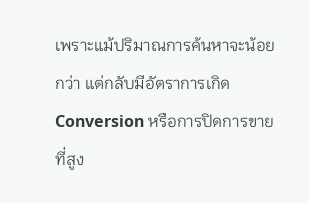เพราะแม้ปริมาณการค้นหาจะน้อยกว่า แต่กลับมีอัตราการเกิด Conversion หรือการปิดการขายที่สูง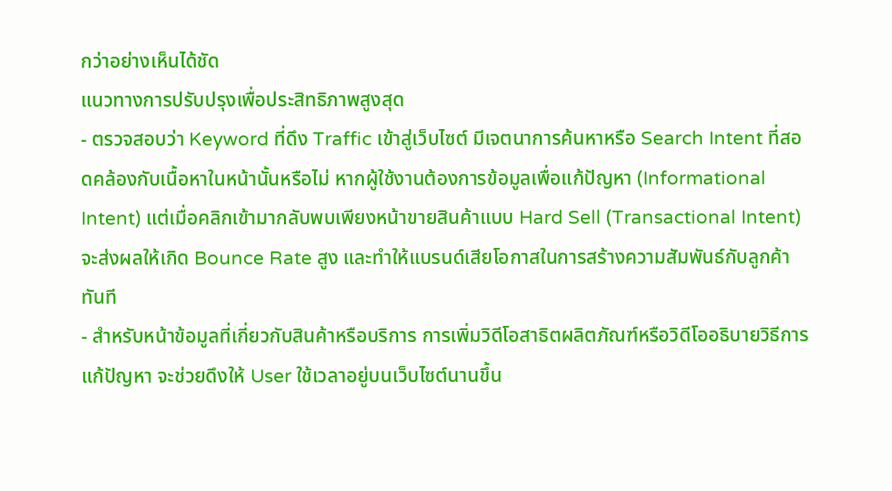กว่าอย่างเห็นได้ชัด
แนวทางการปรับปรุงเพื่อประสิทธิภาพสูงสุด
- ตรวจสอบว่า Keyword ที่ดึง Traffic เข้าสู่เว็บไซต์ มีเจตนาการค้นหาหรือ Search Intent ที่สอดคล้องกับเนื้อหาในหน้านั้นหรือไม่ หากผู้ใช้งานต้องการข้อมูลเพื่อแก้ปัญหา (Informational Intent) แต่เมื่อคลิกเข้ามากลับพบเพียงหน้าขายสินค้าแบบ Hard Sell (Transactional Intent) จะส่งผลให้เกิด Bounce Rate สูง และทำให้แบรนด์เสียโอกาสในการสร้างความสัมพันธ์กับลูกค้าทันที
- สำหรับหน้าข้อมูลที่เกี่ยวกับสินค้าหรือบริการ การเพิ่มวิดีโอสาธิตผลิตภัณฑ์หรือวิดีโออธิบายวิธีการแก้ปัญหา จะช่วยดึงให้ User ใช้เวลาอยู่บนเว็บไซต์นานขึ้น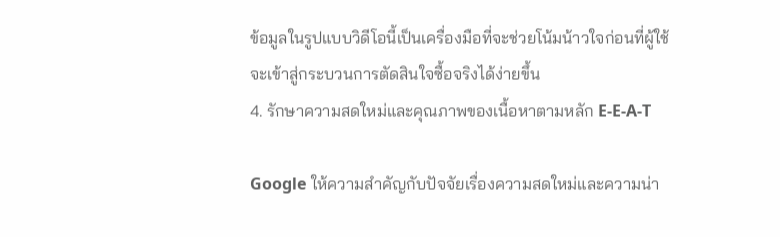ข้อมูลในรูปแบบวิดีโอนี้เป็นเครื่องมือที่จะช่วยโน้มน้าวใจก่อนที่ผู้ใช้จะเข้าสู่กระบวนการตัดสินใจซื้อจริงได้ง่ายขึ้น
4. รักษาความสดใหม่และคุณภาพของเนื้อหาตามหลัก E-E-A-T

Google ให้ความสำคัญกับปัจจัยเรื่องความสดใหม่และความน่า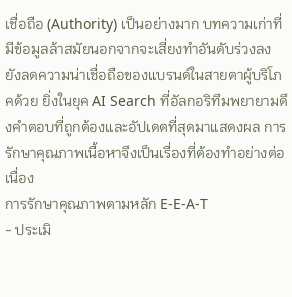เชื่อถือ (Authority) เป็นอย่างมาก บทความเก่าที่มีข้อมูลล้าสมัยนอกจากจะเสี่ยงทำอันดับร่วงลง ยังลดความน่าเชื่อถือของแบรนด์ในสายตาผู้บริโภคด้วย ยิ่งในยุค AI Search ที่อัลกอริทึมพยายามดึงคำตอบที่ถูกต้องและอัปเดตที่สุดมาแสดงผล การรักษาคุณภาพเนื้อหาจึงเป็นเรื่องที่ต้องทำอย่างต่อเนื่อง
การรักษาคุณภาพตามหลัก E-E-A-T
- ประเมิ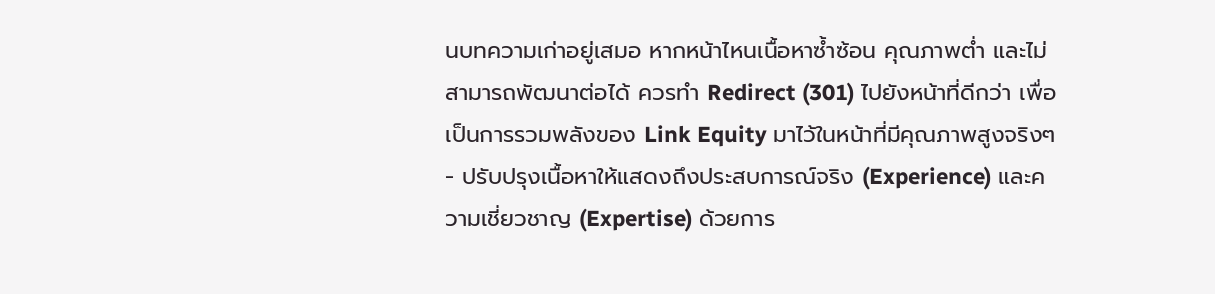นบทความเก่าอยู่เสมอ หากหน้าไหนเนื้อหาซ้ำซ้อน คุณภาพต่ำ และไม่สามารถพัฒนาต่อได้ ควรทำ Redirect (301) ไปยังหน้าที่ดีกว่า เพื่อเป็นการรวมพลังของ Link Equity มาไว้ในหน้าที่มีคุณภาพสูงจริงๆ
- ปรับปรุงเนื้อหาให้แสดงถึงประสบการณ์จริง (Experience) และความเชี่ยวชาญ (Expertise) ด้วยการ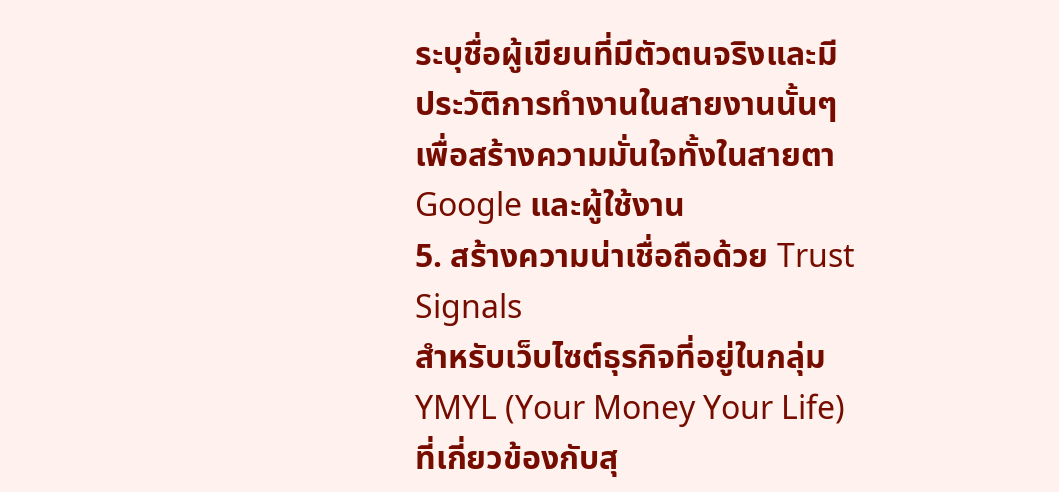ระบุชื่อผู้เขียนที่มีตัวตนจริงและมีประวัติการทำงานในสายงานนั้นๆ เพื่อสร้างความมั่นใจทั้งในสายตา Google และผู้ใช้งาน
5. สร้างความน่าเชื่อถือด้วย Trust Signals
สำหรับเว็บไซต์ธุรกิจที่อยู่ในกลุ่ม YMYL (Your Money Your Life) ที่เกี่ยวข้องกับสุ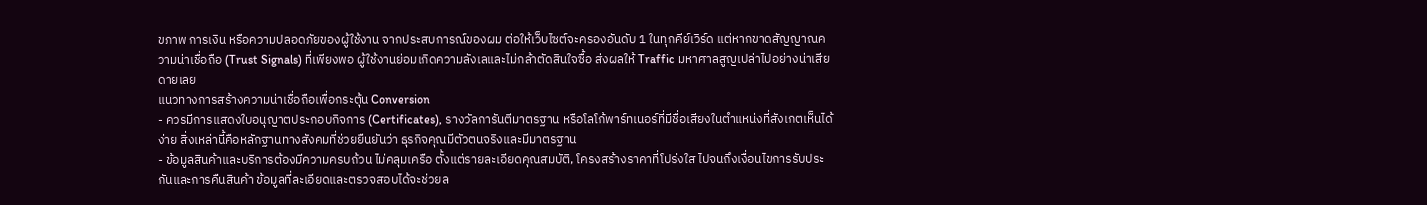ขภาพ การเงิน หรือความปลอดภัยของผู้ใช้งาน จากประสบการณ์ของผม ต่อให้เว็บไซต์จะครองอันดับ 1 ในทุกคีย์เวิร์ด แต่หากขาดสัญญาณความน่าเชื่อถือ (Trust Signals) ที่เพียงพอ ผู้ใช้งานย่อมเกิดความลังเลและไม่กล้าตัดสินใจซื้อ ส่งผลให้ Traffic มหาศาลสูญเปล่าไปอย่างน่าเสียดายเลย
แนวทางการสร้างความน่าเชื่อถือเพื่อกระตุ้น Conversion
- ควรมีการแสดงใบอนุญาตประกอบกิจการ (Certificates), รางวัลการันตีมาตรฐาน หรือโลโก้พาร์ทเนอร์ที่มีชื่อเสียงในตำแหน่งที่สังเกตเห็นได้ง่าย สิ่งเหล่านี้คือหลักฐานทางสังคมที่ช่วยยืนยันว่า ธุรกิจคุณมีตัวตนจริงและมีมาตรฐาน
- ข้อมูลสินค้าและบริการต้องมีความครบถ้วน ไม่คลุมเครือ ตั้งแต่รายละเอียดคุณสมบัติ, โครงสร้างราคาที่โปร่งใส ไปจนถึงเงื่อนไขการรับประกันและการคืนสินค้า ข้อมูลที่ละเอียดและตรวจสอบได้จะช่วยล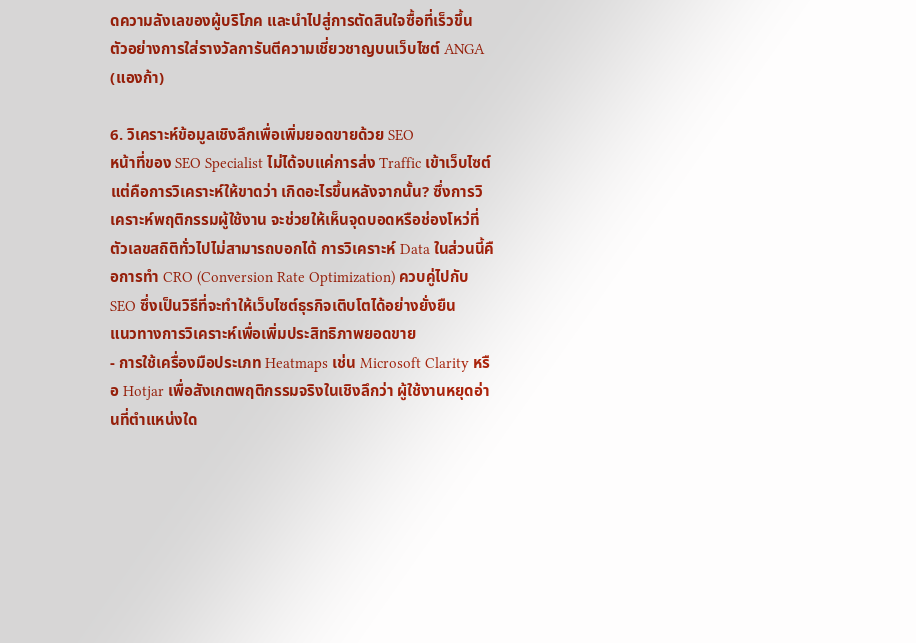ดความลังเลของผู้บริโภค และนำไปสู่การตัดสินใจซื้อที่เร็วขึ้น
ตัวอย่างการใส่รางวัลการันตีความเชี่ยวชาญบนเว็บไซต์ ANGA (แองก้า)

6. วิเคราะห์ข้อมูลเชิงลึกเพื่อเพิ่มยอดขายด้วย SEO
หน้าที่ของ SEO Specialist ไม่ได้จบแค่การส่ง Traffic เข้าเว็บไซต์ แต่คือการวิเคราะห์ให้ขาดว่า เกิดอะไรขึ้นหลังจากนั้น? ซึ่งการวิเคราะห์พฤติกรรมผู้ใช้งาน จะช่วยให้เห็นจุดบอดหรือช่องโหว่ที่ตัวเลขสถิติทั่วไปไม่สามารถบอกได้ การวิเคราะห์ Data ในส่วนนี้คือการทำ CRO (Conversion Rate Optimization) ควบคู่ไปกับ SEO ซึ่งเป็นวิธีที่จะทำให้เว็บไซต์ธุรกิจเติบโตได้อย่างยั่งยืน
แนวทางการวิเคราะห์เพื่อเพิ่มประสิทธิภาพยอดขาย
- การใช้เครื่องมือประเภท Heatmaps เช่น Microsoft Clarity หรือ Hotjar เพื่อสังเกตพฤติกรรมจริงในเชิงลึกว่า ผู้ใช้งานหยุดอ่านที่ตำแหน่งใด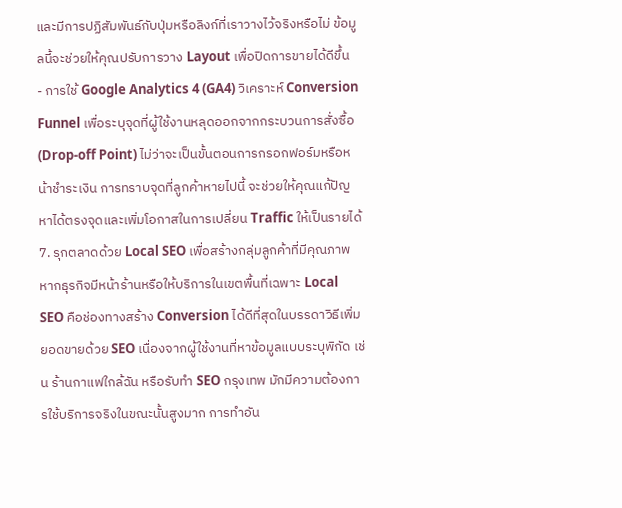และมีการปฏิสัมพันธ์กับปุ่มหรือลิงก์ที่เราวางไว้จริงหรือไม่ ข้อมูลนี้จะช่วยให้คุณปรับการวาง Layout เพื่อปิดการขายได้ดีขึ้น
- การใช้ Google Analytics 4 (GA4) วิเคราะห์ Conversion Funnel เพื่อระบุจุดที่ผู้ใช้งานหลุดออกจากกระบวนการสั่งซื้อ (Drop-off Point) ไม่ว่าจะเป็นขั้นตอนการกรอกฟอร์มหรือหน้าชำระเงิน การทราบจุดที่ลูกค้าหายไปนี้ จะช่วยให้คุณแก้ปัญหาได้ตรงจุดและเพิ่มโอกาสในการเปลี่ยน Traffic ให้เป็นรายได้
7. รุกตลาดด้วย Local SEO เพื่อสร้างกลุ่มลูกค้าที่มีคุณภาพ
หากธุรกิจมีหน้าร้านหรือให้บริการในเขตพื้นที่เฉพาะ Local SEO คือช่องทางสร้าง Conversion ได้ดีที่สุดในบรรดาวิธีเพิ่มยอดขายด้วย SEO เนื่องจากผู้ใช้งานที่หาข้อมูลแบบระบุพิกัด เช่น ร้านกาแฟใกล้ฉัน หรือรับทำ SEO กรุงเทพ มักมีความต้องการใช้บริการจริงในขณะนั้นสูงมาก การทำอัน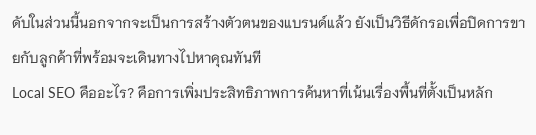ดับในส่วนนี้นอกจากจะเป็นการสร้างตัวตนของแบรนด์แล้ว ยังเป็นวิธีดักรอเพื่อปิดการขายกับลูกค้าที่พร้อมจะเดินทางไปหาคุณทันที
Local SEO คืออะไร? คือการเพิ่มประสิทธิภาพการค้นหาที่เน้นเรื่องพื้นที่ตั้งเป็นหลัก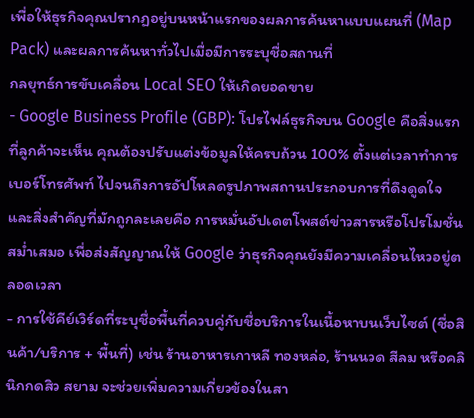เพื่อให้ธุรกิจคุณปรากฏอยู่บนหน้าแรกของผลการค้นหาแบบแผนที่ (Map Pack) และผลการค้นหาทั่วไปเมื่อมีการระบุชื่อสถานที่
กลยุทธ์การขับเคลื่อน Local SEO ให้เกิดยอดขาย
- Google Business Profile (GBP): โปรไฟล์ธุรกิจบน Google คือสิ่งแรกที่ลูกค้าจะเห็น คุณต้องปรับแต่งข้อมูลให้ครบถ้วน 100% ตั้งแต่เวลาทำการ เบอร์โทรศัพท์ ไปจนถึงการอัปโหลดรูปภาพสถานประกอบการที่ดึงดูดใจ และสิ่งสำคัญที่มักถูกละเลยคือ การหมั่นอัปเดตโพสต์ข่าวสารหรือโปรโมชั่นสม่ำเสมอ เพื่อส่งสัญญาณให้ Google ว่าธุรกิจคุณยังมีความเคลื่อนไหวอยู่ตลอดเวลา
- การใช้คีย์เวิร์ดที่ระบุชื่อพื้นที่ควบคู่กับชื่อบริการในเนื้อหาบนเว็บไซต์ (ชื่อสินค้า/บริการ + พื้นที่) เช่น ร้านอาหารเกาหลี ทองหล่อ, ร้านนวด สีลม หรือคลินิกกดสิว สยาม จะช่วยเพิ่มความเกี่ยวข้องในสา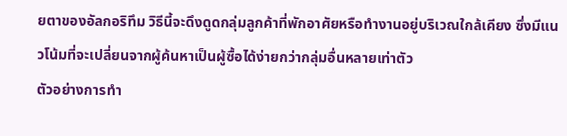ยตาของอัลกอริทึม วิธีนี้จะดึงดูดกลุ่มลูกค้าที่พักอาศัยหรือทำงานอยู่บริเวณใกล้เคียง ซึ่งมีแนวโน้มที่จะเปลี่ยนจากผู้ค้นหาเป็นผู้ซื้อได้ง่ายกว่ากลุ่มอื่นหลายเท่าตัว
ตัวอย่างการทำ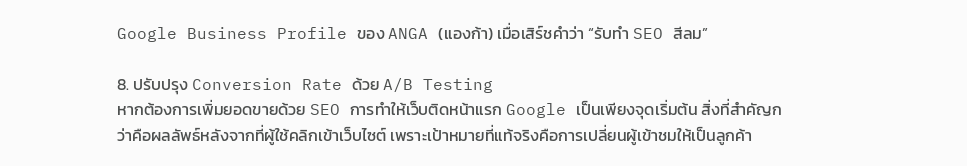Google Business Profile ของ ANGA (แองก้า) เมื่อเสิร์ชคำว่า “รับทำ SEO สีลม”

8. ปรับปรุง Conversion Rate ด้วย A/B Testing
หากต้องการเพิ่มยอดขายด้วย SEO การทำให้เว็บติดหน้าแรก Google เป็นเพียงจุดเริ่มต้น สิ่งที่สำคัญกว่าคือผลลัพธ์หลังจากที่ผู้ใช้คลิกเข้าเว็บไซต์ เพราะเป้าหมายที่แท้จริงคือการเปลี่ยนผู้เข้าชมให้เป็นลูกค้า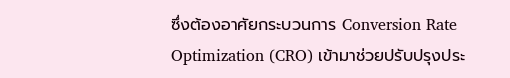ซึ่งต้องอาศัยกระบวนการ Conversion Rate Optimization (CRO) เข้ามาช่วยปรับปรุงประ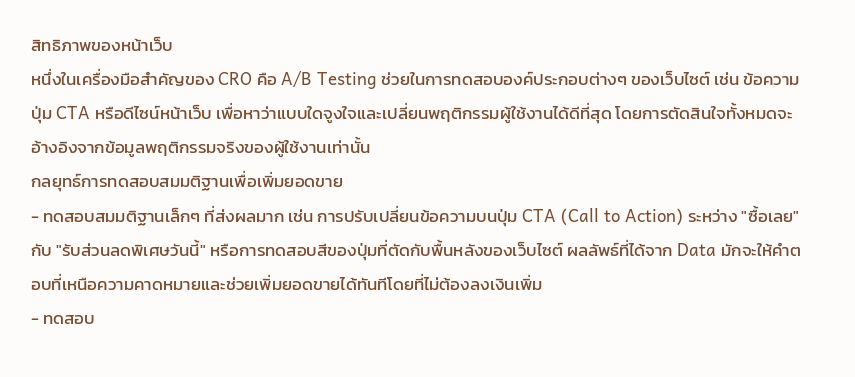สิทธิภาพของหน้าเว็บ
หนึ่งในเครื่องมือสำคัญของ CRO คือ A/B Testing ช่วยในการทดสอบองค์ประกอบต่างๆ ของเว็บไซต์ เช่น ข้อความ ปุ่ม CTA หรือดีไซน์หน้าเว็บ เพื่อหาว่าแบบใดจูงใจและเปลี่ยนพฤติกรรมผู้ใช้งานได้ดีที่สุด โดยการตัดสินใจทั้งหมดจะอ้างอิงจากข้อมูลพฤติกรรมจริงของผู้ใช้งานเท่านั้น
กลยุทธ์การทดสอบสมมติฐานเพื่อเพิ่มยอดขาย
- ทดสอบสมมติฐานเล็กๆ ที่ส่งผลมาก เช่น การปรับเปลี่ยนข้อความบนปุ่ม CTA (Call to Action) ระหว่าง "ซื้อเลย" กับ "รับส่วนลดพิเศษวันนี้" หรือการทดสอบสีของปุ่มที่ตัดกับพื้นหลังของเว็บไซต์ ผลลัพธ์ที่ได้จาก Data มักจะให้คำตอบที่เหนือความคาดหมายและช่วยเพิ่มยอดขายได้ทันทีโดยที่ไม่ต้องลงเงินเพิ่ม
- ทดสอบ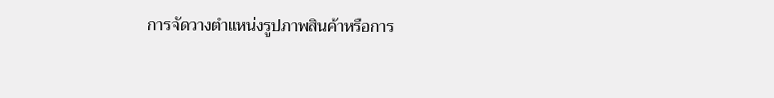การจัดวางตำแหน่งรูปภาพสินค้าหรือการ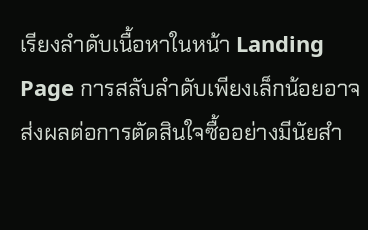เรียงลำดับเนื้อหาในหน้า Landing Page การสลับลำดับเพียงเล็กน้อยอาจส่งผลต่อการตัดสินใจซื้ออย่างมีนัยสำ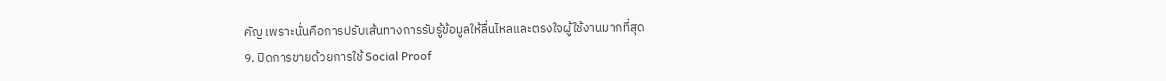คัญ เพราะนั่นคือการปรับเส้นทางการรับรู้ข้อมูลให้ลื่นไหลและตรงใจผู้ใช้งานมากที่สุด
9. ปิดการขายด้วยการใช้ Social Proof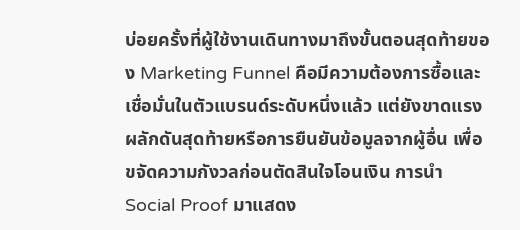บ่อยครั้งที่ผู้ใช้งานเดินทางมาถึงขั้นตอนสุดท้ายของ Marketing Funnel คือมีความต้องการซื้อและเชื่อมั่นในตัวแบรนด์ระดับหนึ่งแล้ว แต่ยังขาดแรงผลักดันสุดท้ายหรือการยืนยันข้อมูลจากผู้อื่น เพื่อขจัดความกังวลก่อนตัดสินใจโอนเงิน การนำ Social Proof มาแสดง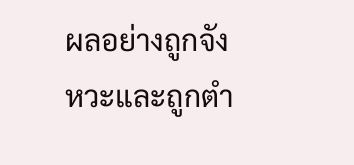ผลอย่างถูกจังหวะและถูกตำ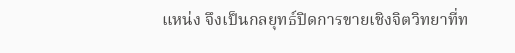แหน่ง จึงเป็นกลยุทธ์ปิดการขายเชิงจิตวิทยาที่ท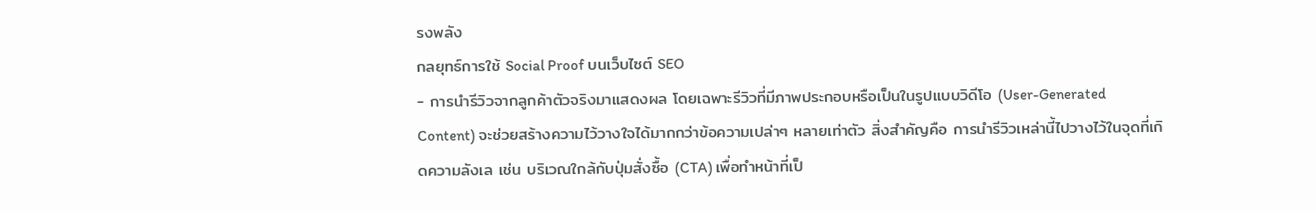รงพลัง
กลยุทธ์การใช้ Social Proof บนเว็บไซต์ SEO
- การนำรีวิวจากลูกค้าตัวจริงมาแสดงผล โดยเฉพาะรีวิวที่มีภาพประกอบหรือเป็นในรูปแบบวิดีโอ (User-Generated Content) จะช่วยสร้างความไว้วางใจได้มากกว่าข้อความเปล่าๆ หลายเท่าตัว สิ่งสำคัญคือ การนำรีวิวเหล่านี้ไปวางไว้ในจุดที่เกิดความลังเล เช่น บริเวณใกล้กับปุ่มสั่งซื้อ (CTA) เพื่อทำหน้าที่เป็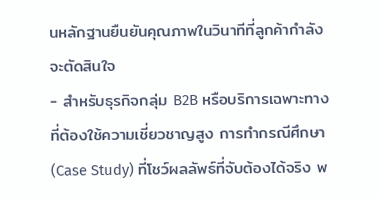นหลักฐานยืนยันคุณภาพในวินาทีที่ลูกค้ากำลังจะตัดสินใจ
- สำหรับธุรกิจกลุ่ม B2B หรือบริการเฉพาะทางที่ต้องใช้ความเชี่ยวชาญสูง การทำกรณีศึกษา (Case Study) ที่โชว์ผลลัพธ์ที่จับต้องได้จริง พ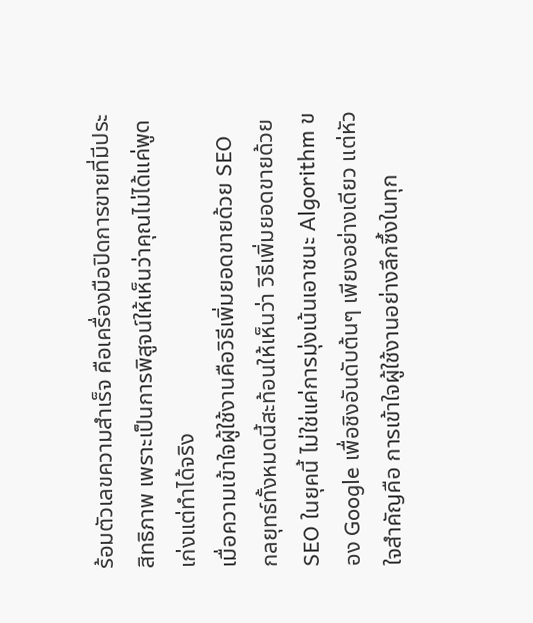ร้อมตัวเลขความสำเร็จ คือเครื่องมือปิดการขายที่มีประสิทธิภาพ เพราะเป็นการพิสูจน์ให้เห็นว่าคุณไม่ได้แค่พูดเก่งแต่ทำได้จริง
เมื่อความเข้าใจผู้ใช้งานคือวิธีเพิ่มยอดขายด้วย SEO
กลยุทธ์ทั้งหมดนี้สะท้อนให้เห็นว่า วิธีเพิ่มยอดขายด้วย SEO ในยุคนี้ ไม่ใช่แค่การมุ่งเน้นเอาชนะ Algorithm ของ Google เพื่อชิงอันดับต้นๆ เพียงอย่างเดียว แต่หัวใจสำคัญคือ การเข้าใจผู้ใช้งานอย่างลึกซึ้งในทุก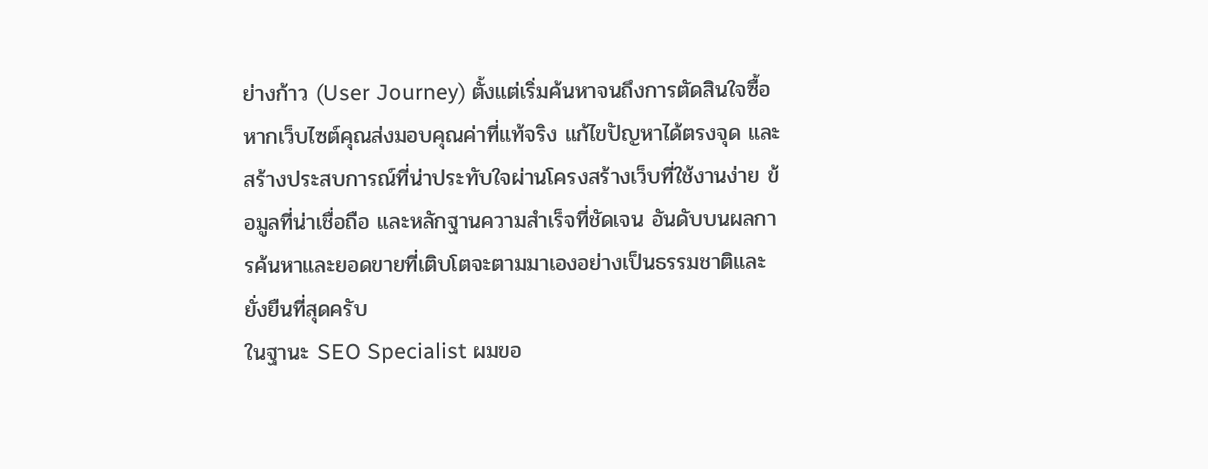ย่างก้าว (User Journey) ตั้งแต่เริ่มค้นหาจนถึงการตัดสินใจซื้อ หากเว็บไซต์คุณส่งมอบคุณค่าที่แท้จริง แก้ไขปัญหาได้ตรงจุด และสร้างประสบการณ์ที่น่าประทับใจผ่านโครงสร้างเว็บที่ใช้งานง่าย ข้อมูลที่น่าเชื่อถือ และหลักฐานความสำเร็จที่ชัดเจน อันดับบนผลการค้นหาและยอดขายที่เติบโตจะตามมาเองอย่างเป็นธรรมชาติและยั่งยืนที่สุดครับ
ในฐานะ SEO Specialist ผมขอ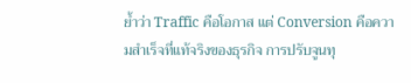ย้ำว่า Traffic คือโอกาส แต่ Conversion คือความสำเร็จที่แท้จริงของธุรกิจ การปรับจูนทุ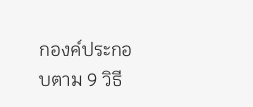กองค์ประกอบตาม 9 วิธี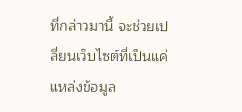ที่กล่าวมานี้ จะช่วยเปลี่ยนเว็บไซต์ที่เป็นแค่แหล่งข้อมูล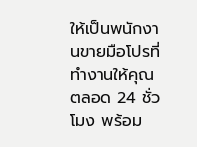ให้เป็นพนักงานขายมือโปรที่ทำงานให้คุณตลอด 24 ชั่วโมง พร้อม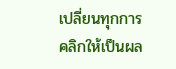เปลี่ยนทุกการคลิกให้เป็นผล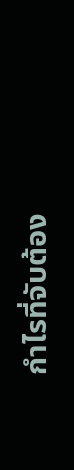กำไรที่จับต้อง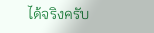ได้จริงครับ